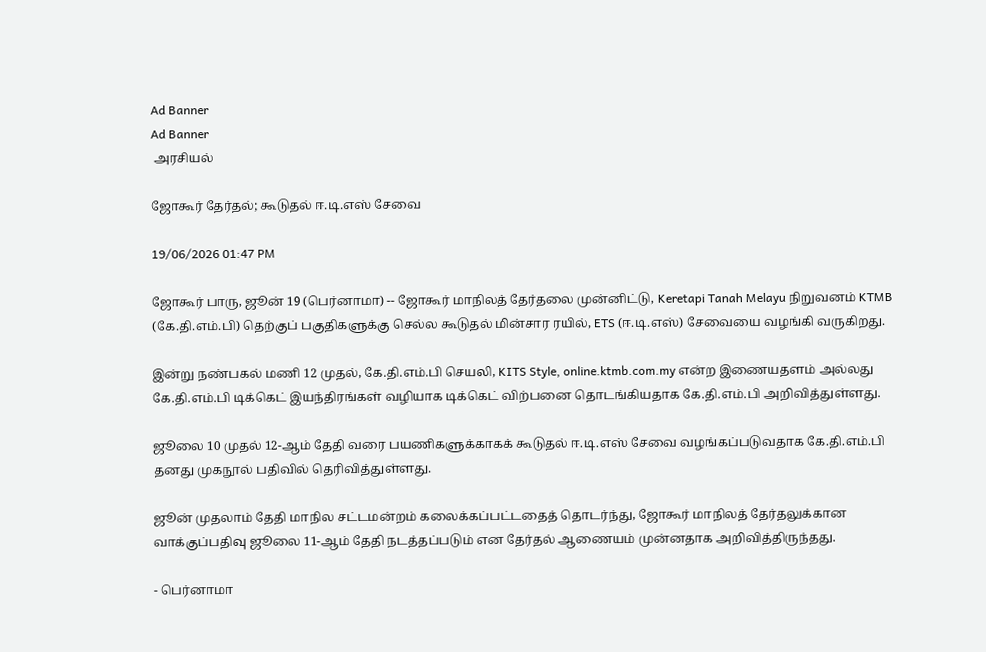Ad Banner
Ad Banner
 அரசியல்

ஜோகூர் தேர்தல்; கூடுதல் ஈ.டி.எஸ் சேவை

19/06/2026 01:47 PM

ஜோகூர் பாரு, ஜூன் 19 (பெர்னாமா) -- ஜோகூர் மாநிலத் தேர்தலை முன்னிட்டு, Keretapi Tanah Melayu நிறுவனம் KTMB (கே.தி.எம்.பி) தெற்குப் பகுதிகளுக்கு செல்ல கூடுதல் மின்சார ரயில், ETS (ஈ.டி.எஸ்) சேவையை வழங்கி வருகிறது.

இன்று நண்பகல் மணி 12 முதல், கே.தி.எம்.பி செயலி, KITS Style, online.ktmb.com.my என்ற இணையதளம் அல்லது கே.தி.எம்.பி டிக்கெட் இயந்திரங்கள் வழியாக டிக்கெட் விற்பனை தொடங்கியதாக கே.தி.எம்.பி அறிவித்துள்ளது.

ஜூலை 10 முதல் 12-ஆம் தேதி வரை பயணிகளுக்காகக் கூடுதல் ஈ.டி.எஸ் சேவை வழங்கப்படுவதாக கே.தி.எம்.பி தனது முகநூல் பதிவில் தெரிவித்துள்ளது.

ஜூன் முதலாம் தேதி மாநில சட்டமன்றம் கலைக்கப்பட்டதைத் தொடர்ந்து, ஜோகூர் மாநிலத் தேர்தலுக்கான வாக்குப்பதிவு ஜூலை 11-ஆம் தேதி நடத்தப்படும் என தேர்தல் ஆணையம் முன்னதாக அறிவித்திருந்தது.

- பெர்னாமா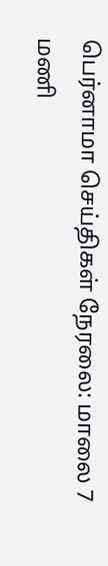பெர்னாமா செய்திகள் நேரலை: மாலை 7 மணி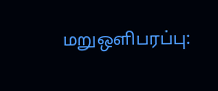மறுஒளிபரப்பு: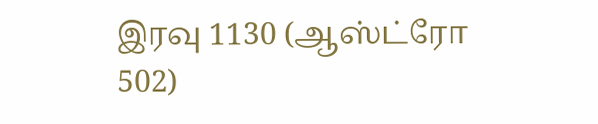இரவு 1130 (ஆஸ்ட்ரோ 502)